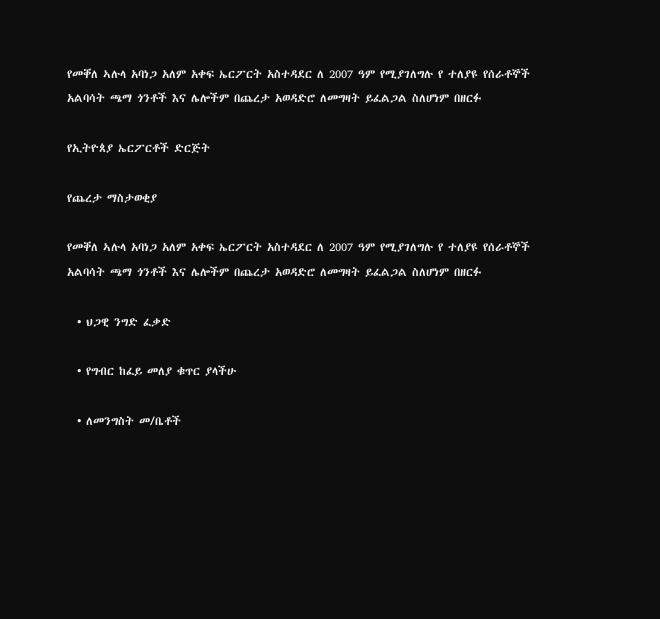የመቐለ ኣሉላ አባነጋ አለም አቀፍ ኤርፖርት አስተዳደር ለ 2007 ዓም የሚያገለግሉ የ ተለያዩ የሰራቶኞች አልባሳት ጫማ ጎንቶች እና ሌሎችም በጨረታ አወዳድሮ ለመግዛት ይፈልጋል ስለሆነም በዘርፉ

የኢትዮጰያ ኤርፖርቶች ድርጅት

የጨረታ ማስታወቂያ

የመቐለ ኣሉላ አባነጋ አለም አቀፍ ኤርፖርት አስተዳደር ለ 2007 ዓም የሚያገለግሉ የ ተለያዩ የሰራቶኞች አልባሳት ጫማ ጎንቶች እና ሌሎችም በጨረታ አወዳድሮ ለመግዛት ይፈልጋል ስለሆነም በዘርፉ

  • ህጋዊ ንግድ ፈቃድ

  • የግብር ከፈይ መለያ ቁጥር ያላችሁ

  • ለመንግስት መ/ቤቶች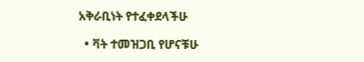አቅራቢነት የተፈቀደላችሁ

  • ቫት ተመዝጋቢ የሆናቹሁ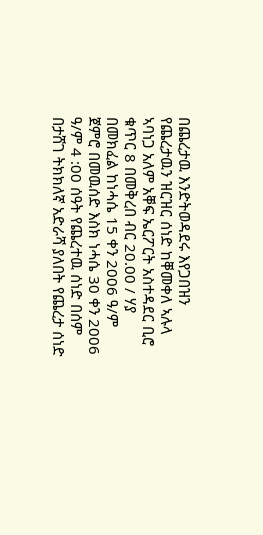በጨረታዉ እንድትወዳደሩ እየጋበዝን የጨረታዉን ዝርዝር ሰነድ ከቐመቀለ ኣሉላ ኣባነጋ አለም አቐፍ ኤርፖርት አስተዳደር ቢሮ ቁጥር 8 በመቅረበ ብር 20.00 / ሃያ በመክፈል ከነሓሴ 15 ቀን 2006 ዓ/ም ጀምሮ በመዉሰድ እስክ ነሓሴ 30 ቀን 2006 ዓ/ም 4 :00 ሰዓት የጨረተዉ ሰነድ በሰም በታሸገ ትክክለኛ አድራሻ ያለበት የጨረታ ሰነድ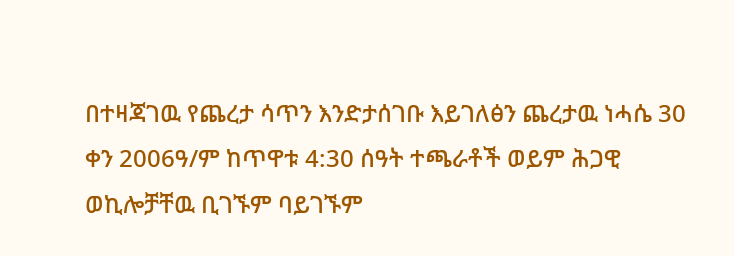በተዛጃገዉ የጨረታ ሳጥን እንድታሰገቡ እይገለፅን ጨረታዉ ነሓሴ 30 ቀን 2006ዓ/ም ከጥዋቱ 4:30 ሰዓት ተጫራቶች ወይም ሕጋዊ ወኪሎቻቸዉ ቢገኙም ባይገኙም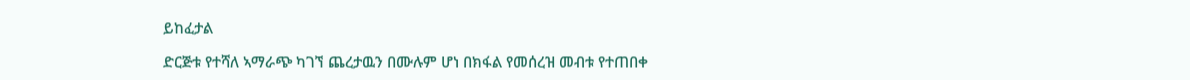ይከፈታል

ድርጅቱ የተሻለ ኣማራጭ ካገኘ ጨረታዉን በሙሉም ሆነ በክፋል የመሰረዝ መብቱ የተጠበቀ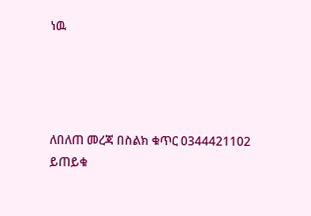ነዉ




ለበለጠ መረጃ በስልክ ቁጥር 0344421102 ይጠይቁ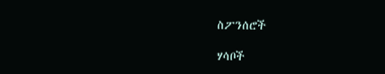ስፖንሰሮች

ሃሳቦች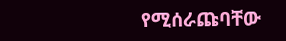የሚሰራጩባቸው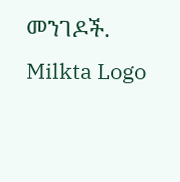መንገዶች.
Milkta Logo